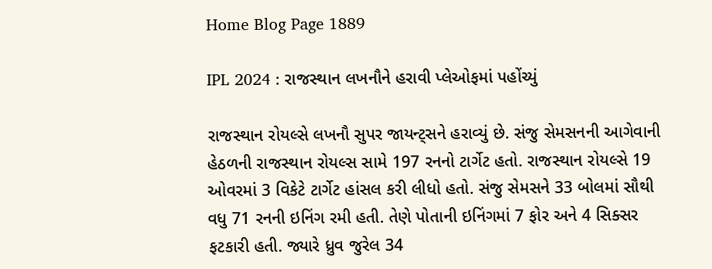Home Blog Page 1889

IPL 2024 : રાજસ્થાન લખનૌને હરાવી પ્લેઓફમાં પહોંચ્યું

રાજસ્થાન રોયલ્સે લખનૌ સુપર જાયન્ટ્સને હરાવ્યું છે. સંજુ સેમસનની આગેવાની હેઠળની રાજસ્થાન રોયલ્સ સામે 197 રનનો ટાર્ગેટ હતો. રાજસ્થાન રોયલ્સે 19 ઓવરમાં 3 વિકેટે ટાર્ગેટ હાંસલ કરી લીધો હતો. સંજુ સેમસને 33 બોલમાં સૌથી વધુ 71 રનની ઇનિંગ રમી હતી. તેણે પોતાની ઇનિંગમાં 7 ફોર અને 4 સિક્સર ફટકારી હતી. જ્યારે ધ્રુવ જુરેલ 34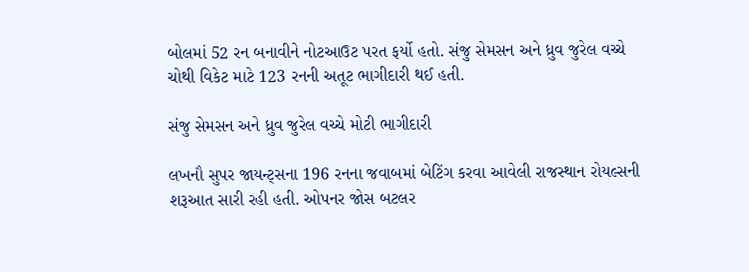બોલમાં 52 રન બનાવીને નોટઆઉટ પરત ફર્યો હતો. સંજુ સેમસન અને ધ્રુવ જુરેલ વચ્ચે ચોથી વિકેટ માટે 123 રનની અતૂટ ભાગીદારી થઈ હતી.

સંજુ સેમસન અને ધ્રુવ જુરેલ વચ્ચે મોટી ભાગીદારી

લખનૌ સુપર જાયન્ટ્સના 196 રનના જવાબમાં બેટિંગ કરવા આવેલી રાજસ્થાન રોયલ્સની શરૂઆત સારી રહી હતી. ઓપનર જોસ બટલર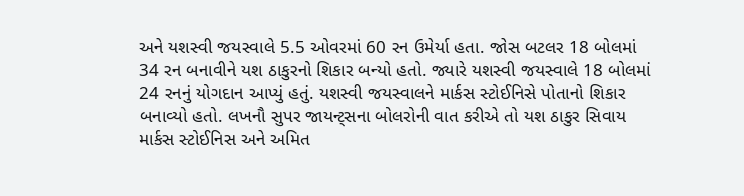અને યશસ્વી જયસ્વાલે 5.5 ઓવરમાં 60 રન ઉમેર્યા હતા. જોસ બટલર 18 બોલમાં 34 રન બનાવીને યશ ઠાકુરનો શિકાર બન્યો હતો. જ્યારે યશસ્વી જયસ્વાલે 18 બોલમાં 24 રનનું યોગદાન આપ્યું હતું. યશસ્વી જયસ્વાલને માર્કસ સ્ટોઈનિસે પોતાનો શિકાર બનાવ્યો હતો. લખનૌ સુપર જાયન્ટ્સના બોલરોની વાત કરીએ તો યશ ઠાકુર સિવાય માર્કસ સ્ટોઈનિસ અને અમિત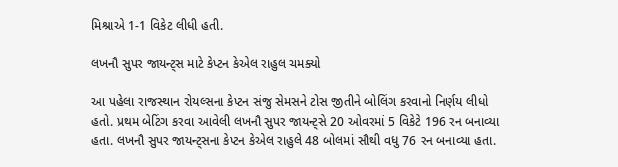મિશ્રાએ 1-1 વિકેટ લીધી હતી.

લખનૌ સુપર જાયન્ટ્સ માટે કેપ્ટન કેએલ રાહુલ ચમક્યો

આ પહેલા રાજસ્થાન રોયલ્સના કેપ્ટન સંજુ સેમસને ટોસ જીતીને બોલિંગ કરવાનો નિર્ણય લીધો હતો. પ્રથમ બેટિંગ કરવા આવેલી લખનૌ સુપર જાયન્ટ્સે 20 ઓવરમાં 5 વિકેટે 196 રન બનાવ્યા હતા. લખનૌ સુપર જાયન્ટ્સના કેપ્ટન કેએલ રાહુલે 48 બોલમાં સૌથી વધુ 76 રન બનાવ્યા હતા.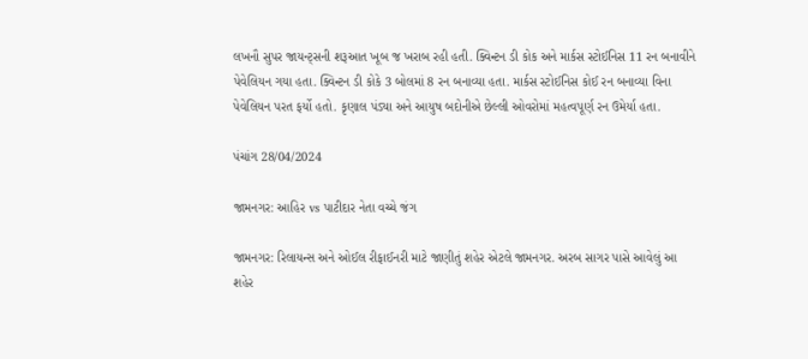લખનૌ સુપર જાયન્ટ્સની શરૂઆત ખૂબ જ ખરાબ રહી હતી. ક્વિન્ટન ડી કોક અને માર્કસ સ્ટોઈનિસ 11 રન બનાવીને પેવેલિયન ગયા હતા. ક્વિન્ટન ડી કોકે 3 બોલમાં 8 રન બનાવ્યા હતા. માર્કસ સ્ટોઈનિસ કોઈ રન બનાવ્યા વિના પેવેલિયન પરત ફર્યો હતો. કૃણાલ પંડ્યા અને આયુષ બદોનીએ છેલ્લી ઓવરોમાં મહત્વપૂર્ણ રન ઉમેર્યા હતા.

પંચાંગ 28/04/2024

જામનગર: આહિર vs પાટીદાર નેતા વચ્ચે જંગ

જામનગર: રિલાયન્સ અને ઓઈલ રીફાઈનરી માટે જાણીતું શહેર એટલે જામનગર. અરબ સાગર પાસે આવેલું આ શહેર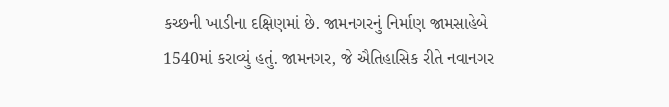કચ્છની ખાડીના દક્ષિણમાં છે. જામનગરનું નિર્માણ જામસાહેબે 1540માં કરાવ્યું હતું. જામનગર, જે ઐતિહાસિક રીતે નવાનગર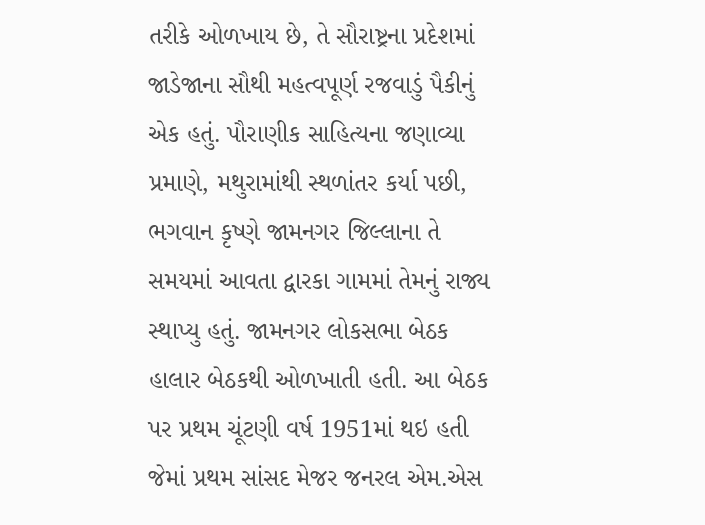તરીકે ઓળખાય છે, તે સૌરાષ્ટ્રના પ્રદેશમાં જાડેજાના સૌથી મહત્વપૂર્ણ રજવાડું પૈકીનું એક હતું. પૌરાણીક સાહિત્યના જણાવ્યા પ્રમાણે, મથુરામાંથી સ્થળાંતર કર્યા પછી, ભગવાન કૃષ્ણે જામનગર જિલ્લાના તે સમયમાં આવતા દ્વારકા ગામમાં તેમનું રાજ્ય સ્થાપ્યુ હતું. જામનગર લોકસભા બેઠક હાલાર બેઠકથી ઓળખાતી હતી. આ બેઠક પર પ્રથમ ચૂંટણી વર્ષ 1951માં થઇ હતી જેમાં પ્રથમ સાંસદ મેજર જનરલ એમ.એસ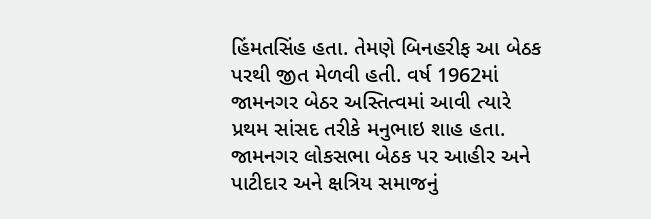હિંમતસિંહ હતા. તેમણે બિનહરીફ આ બેઠક પરથી જીત મેળવી હતી. વર્ષ 1962માં જામનગર બેઠર અસ્તિત્વમાં આવી ત્યારે પ્રથમ સાંસદ તરીકે મનુભાઇ શાહ હતા. જામનગર લોકસભા બેઠક પર આહીર અને પાટીદાર અને ક્ષત્રિય સમાજનું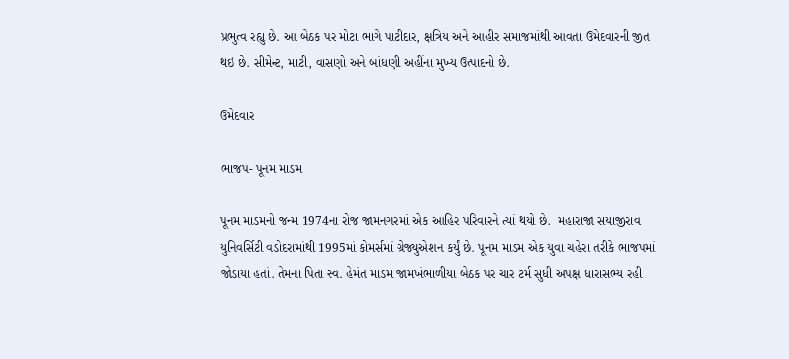પ્રભુત્વ રહ્યુ છે. આ બેઠક પર મોટા ભાગે પાટીદાર, ક્ષત્રિય અને આહીર સમાજમાંથી આવતા ઉમેદવારની જીત થઇ છે. સીમેન્ટ, માટી, વાસણો અને બાંધણી અહીંના મુખ્ય ઉત્પાદનો છે.

ઉમેદવાર

ભાજપ- પૂનમ માડમ

પૂનમ માડમનો જન્મ 1974ના રોજ જામનગરમાં એક આહિર પરિવારને ત્યાં થયો છે.  મહારાજા સયાજીરાવ યુનિવર્સિટી વડોદરામાંથી 1995માં કોમર્સમાં ગ્રેજ્યુએશન કર્યું છે. પૂનમ માડમ એક યુવા ચહેરા તરીકે ભાજપમાં જોડાયા હતાં. તેમના પિતા સ્વ. હેમંત માડમ જામખંભાળીયા બેઠક પર ચાર ટર્મ સુધી અપક્ષ ધારાસભ્ય રહી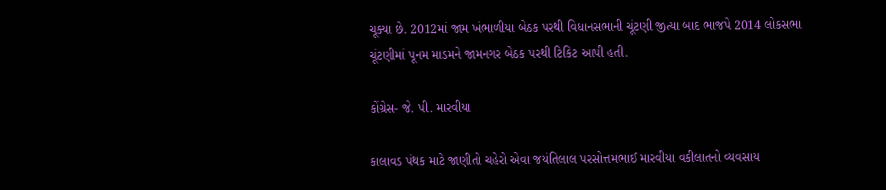ચૂક્યા છે. 2012માં જામ ખંભાળીયા બેઠક પરથી વિધાનસભાની ચૂંટણી જીત્યા બાદ ભાજપે 2014 લોકસભા ચૂંટણીમાં પૂનમ માડમને જામનગર બેઠક પરથી ટિકિટ આપી હતી.

કોંગ્રેસ- જે. પી. મારવીયા

કાલાવડ પંથક માટે જાણીતો ચહેરો એવા જયંતિલાલ પરસોત્તમભાઈ મારવીયા વકીલાતનો વ્યવસાય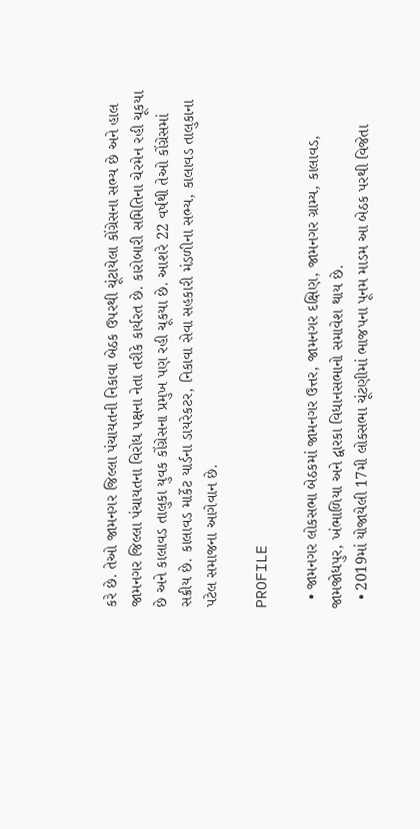કરે છે. તેઓ જામનગર જિલ્લા પંચાયતની નિકાવા બેઠક ઉપરથી ચૂંટાયેલા કોંગ્રેસના સભ્ય છે અને હાલ જામનગર જિલ્લા પંચાયતના વિરોધ પક્ષના નેતા તરીકે કાર્યરત છે. કારોબારી સમિતિના ચેરમેન રહી ચૂકયા છે અને કાલાવડ તાલુકા યુવક કોંગ્રેસના પ્રમુખ પણ રહી ચૂકયા છે. આશરે 22 વર્ષથી તેઓ કોંગ્રેસમાં સક્રીય છે. કાલાવડ માર્કેટ યાર્ડના ડાયરેકટર, નિકાવા સેવા સહકારી મંડળીના સભ્ય, કાલાવડ તાલુકાના પટેલ સમાજના આગેવાન છે.

PROFILE

  • જામનગર લોકસભા બેઠકમાં જામનગર ઉત્તર, જામનગર દક્ષિણ, જામનગર ગ્રામ્ય, કાલાવડ, જામજોધપુર, ખંભાળિયા અને દ્વારકા વિધાનસભાનો સમાવેશ થાય છે.
  • 2019માં યોજાયેલી 17મી લોકસભા ચૂંટણીમાં ભાજપના પૂનમ માડમ આ બેઠક પરથી વિજેતા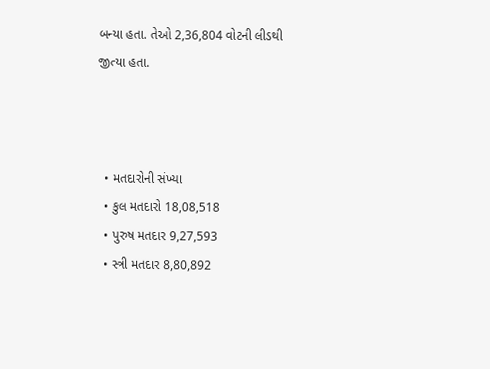બન્યા હતા. તેઓ 2,36,804 વોટની લીડથી જીત્યા હતા.



  • મતદારોની સંખ્યા
  • કુલ મતદારો 18,08,518
  • પુરુષ મતદાર 9,27,593
  • સ્ત્રી મતદાર 8,80,892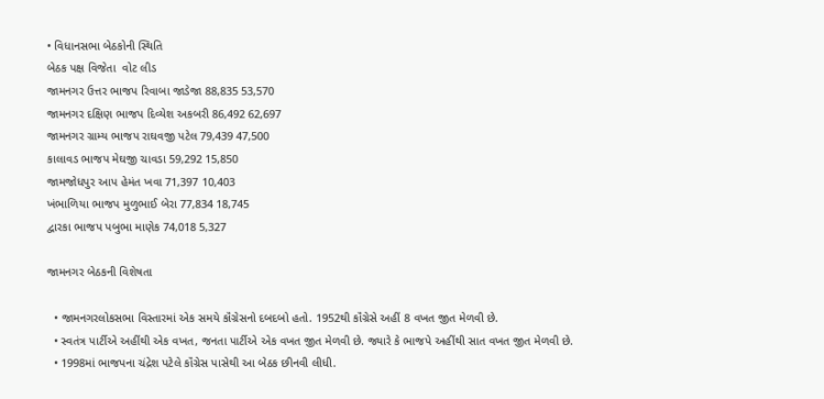• વિધાનસભા બેઠકોની સ્થિતિ
બેઠક પક્ષ વિજેતા  વોટ લીડ
જામનગર ઉત્તર ભાજપ રિવાબા જાડેજા 88,835 53,570
જામનગર દક્ષિણ ભાજપ દિવ્યેશ અકબરી 86,492 62,697
જામનગર ગ્રામ્ય ભાજપ રાઘવજી પટેલ 79,439 47,500
કાલાવડ ભાજપ મેઘજી ચાવડા 59,292 15,850
જામજોધપુર આપ હેમંત ખવા 71,397 10,403
ખંભાળિયા ભાજપ મુળુભાઈ બેરા 77,834 18,745
દ્વારકા ભાજપ પબુભા માણેક 74,018 5,327

જામનગર બેઠકની વિશેષતા

  • જામનગરલોકસભા વિસ્તારમાં એક સમયે કૉંગ્રેસનો દબદબો હતો. 1952થી કૉંગ્રેસે અહીં 8 વખત જીત મેળવી છે.
  • સ્વતંત્ર પાર્ટીએ અહીંથી એક વખત, જનતા પાર્ટીએ એક વખત જીત મેળવી છે. જ્યારે કે ભાજપે અહીંથી સાત વખત જીત મેળવી છે.
  • 1998માં ભાજપના ચંદ્રેશ પટેલે કૉંગ્રેસ પાસેથી આ બેઠક છીનવી લીધી.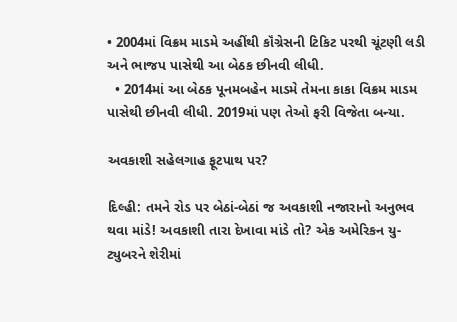• 2004માં વિક્રમ માડમે અહીંથી કૉંગ્રેસની ટિકિટ પરથી ચૂંટણી લડી અને ભાજપ પાસેથી આ બેઠક છીનવી લીધી.
  • 2014માં આ બેઠક પૂનમબહેન માડમે તેમના કાકા વિક્રમ માડમ પાસેથી છીનવી લીધી. 2019માં પણ તેઓ ફરી વિજેતા બન્યા.

અવકાશી સહેલગાહ ફૂટપાથ પર?

દિલ્હી: તમને રોડ પર બેઠાં-બેઠાં જ અવકાશી નજારાનો અનુભવ થવા માંડે! અવકાશી તારા દેખાવા માંડે તો? એક અમેરિકન યુ-ટ્યુબરને શેરીમાં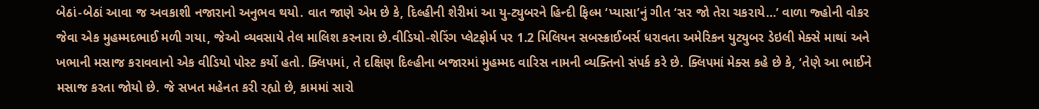બેઠાં-બેઠાં આવા જ અવકાશી નજારાનો અનુભવ થયો. વાત જાણે એમ છે કે, દિલ્હીની શેરીમાં આ યુ-ટ્યુબરને હિન્દી ફિલ્મ ‘પ્યાસા’નું ગીત ‘સર જો તેરા ચકરાયે…’ વાળા જ્હોની વોકર જેવા એક મુહમ્મદભાઈ મળી ગયા, જેઓ વ્યવસાયે તેલ માલિશ કરનારા છે.વીડિયો-શેરિંગ પ્લેટફોર્મ પર 1.2 મિલિયન સબસ્ક્રાઈબર્સ ધરાવતા અમેરિકન યુટ્યુબર ડેઇલી મેક્સે માથાં અને ખભાની મસાજ કરાવવાનો એક વીડિયો પોસ્ટ કર્યો હતો. ક્લિપમાં, તે દક્ષિણ દિલ્હીના બજારમાં મુહમ્મદ વારિસ નામની વ્યક્તિનો સંપર્ક કરે છે. ક્લિપમાં મેક્સ કહે છે કે, ‘તેણે આ ભાઈને મસાજ કરતા જોયો છે. જે સખત મહેનત કરી રહ્યો છે, કામમાં સારો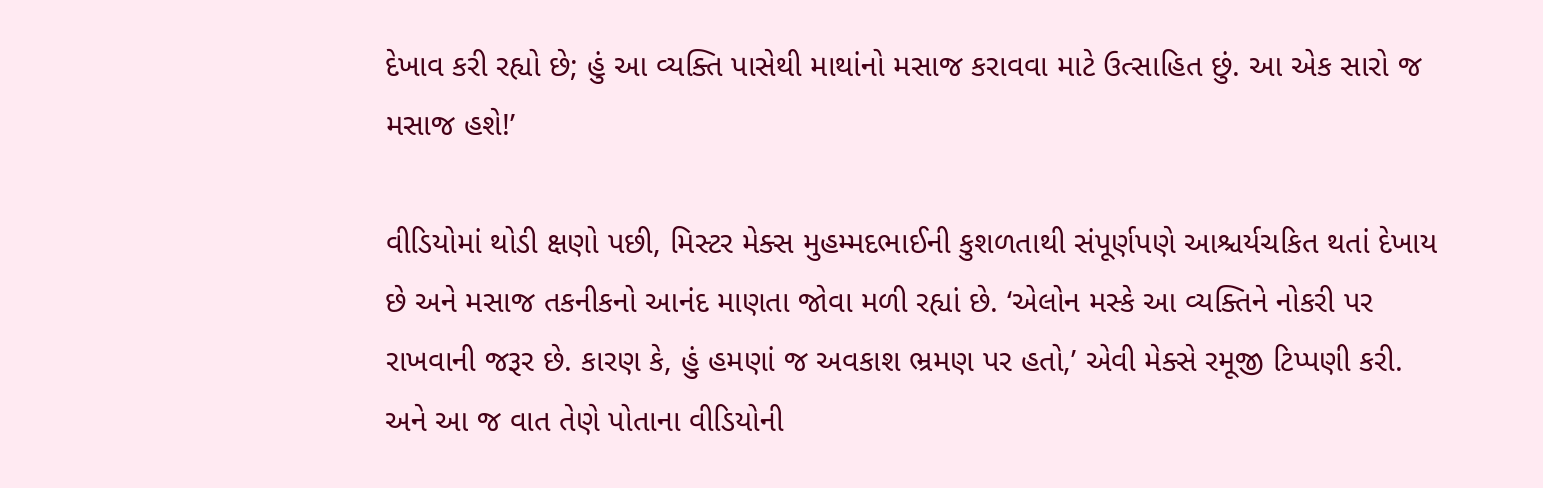દેખાવ કરી રહ્યો છે; હું આ વ્યક્તિ પાસેથી માથાંનો મસાજ કરાવવા માટે ઉત્સાહિત છું. આ એક સારો જ મસાજ હશે!’

વીડિયોમાં થોડી ક્ષણો પછી, મિસ્ટર મેક્સ મુહમ્મદભાઈની કુશળતાથી સંપૂર્ણપણે આશ્ચર્યચકિત થતાં દેખાય છે અને મસાજ તકનીકનો આનંદ માણતા જોવા મળી રહ્યાં છે. ‘એલોન મસ્કે આ વ્યક્તિને નોકરી પર રાખવાની જરૂર છે. કારણ કે, હું હમણાં જ અવકાશ ભ્રમણ પર હતો,’ એવી મેક્સે રમૂજી ટિપ્પણી કરી. અને આ જ વાત તેણે પોતાના વીડિયોની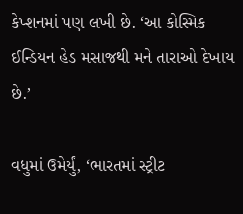કેપ્શનમાં પણ લખી છે. ‘આ કોસ્મિક ઈન્ડિયન હેડ મસાજથી મને તારાઓ દેખાય છે.’

વધુમાં ઉમેર્યું, ‘ભારતમાં સ્ટ્રીટ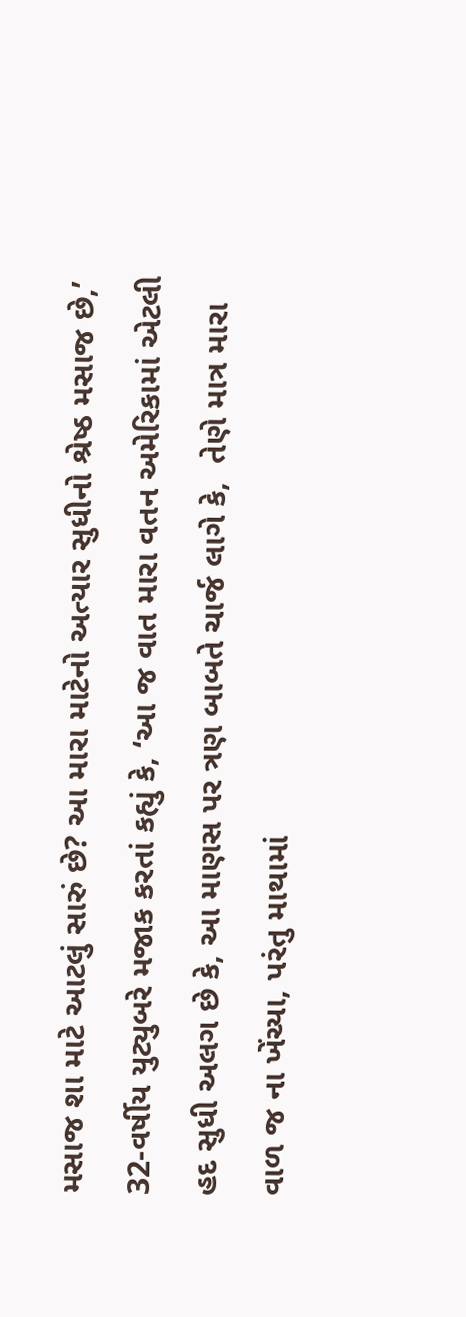મસાજ શા માટે આટલું સારું છે? આ મારા માટેનો અત્યાર સુધીનો શ્રેષ્ઠ મસાજ છે,’ 32-વર્ષીય યુટ્યુબરે મજાક કરતાં કહ્યું કે, ‘આ જ વાત મારા વતન અમેરિકામાં એટલી હદ સુધી અલગ છે કે, આ માણસ પર ત્રણ બાબતે ચાર્જ લાગે કે,  તેણે માત્ર મારા વાળ જ ના ખેંચ્યા, પરંતુ માથામાં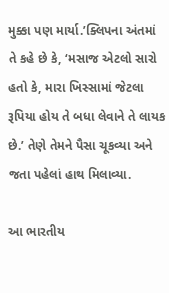મુક્કા પણ માર્યા.’ક્લિપના અંતમાં તે કહે છે કે, ‘મસાજ એટલો સારો હતો કે, મારા ખિસ્સામાં જેટલા રૂપિયા હોય તે બધા લેવાને તે લાયક છે.’ તેણે તેમને પૈસા ચૂકવ્યા અને જતા પહેલાં હાથ મિલાવ્યા.

આ ભારતીય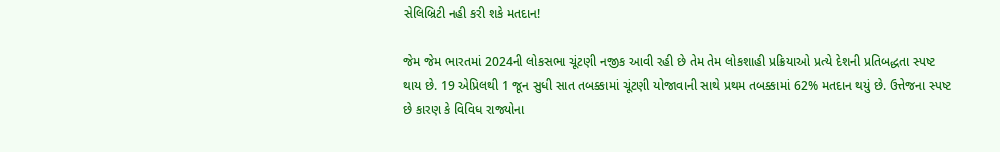સેલિબ્રિટી નહી કરી શકે મતદાન!

જેમ જેમ ભારતમાં 2024ની લોકસભા ચૂંટણી નજીક આવી રહી છે તેમ તેમ લોકશાહી પ્રક્રિયાઓ પ્રત્યે દેશની પ્રતિબદ્ધતા સ્પષ્ટ થાય છે. 19 એપ્રિલથી 1 જૂન સુધી સાત તબક્કામાં ચૂંટણી યોજાવાની સાથે પ્રથમ તબક્કામાં 62% મતદાન થયું છે. ઉત્તેજના સ્પષ્ટ છે કારણ કે વિવિધ રાજ્યોના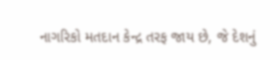નાગરિકો મતદાન કેન્દ્ર તરફ જાય છે, જે દેશનું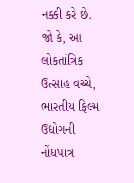નક્કી કરે છે. જો કે, આ લોકતાંત્રિક ઉત્સાહ વચ્ચે, ભારતીય ફિલ્મ ઉદ્યોગની નોંધપાત્ર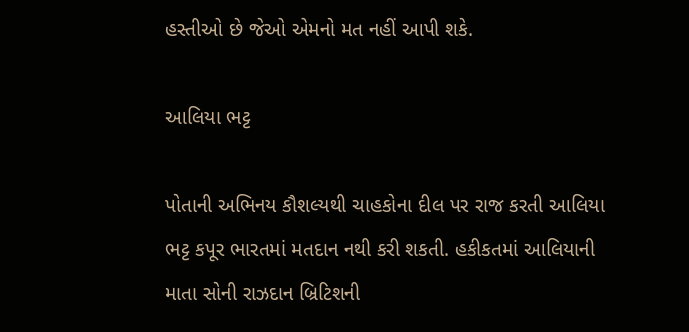હસ્તીઓ છે જેઓ એમનો મત નહીં આપી શકે.

આલિયા ભટ્ટ

પોતાની અભિનય કૌશલ્યથી ચાહકોના દીલ પર રાજ કરતી આલિયા ભટ્ટ કપૂર ભારતમાં મતદાન નથી કરી શકતી. હકીકતમાં આલિયાની માતા સોની રાઝદાન બ્રિટિશની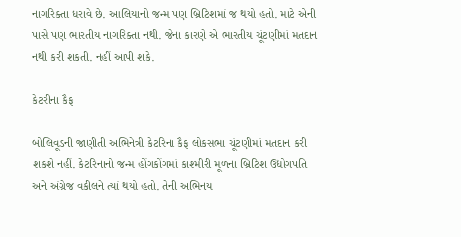નાગરિક્તા ધરાવે છે. આલિયાનો જન્મ પણ બ્રિટિશમાં જ થયો હતો. માટે એની પાસે પણ ભારતીય નાગરિક્તા નથી. જેના કારણે એ ભારતીય ચૂંટણીમાં મતદાન નથી કરી શકતી. નહીં આપી શકે.

કેટરીના કૈફ

બોલિવૂડની જાણીતી અભિનેત્રી કેટરિના કૈફ લોકસભા ચૂંટણીમાં મતદાન કરી શકશે નહીં. કેટરિનાનો જન્મ હોંગકોંગમાં કાશ્મીરી મૂળના બ્રિટિશ ઉદ્યોગપતિ અને અંગ્રેજ વકીલને ત્યાં થયો હતો. તેની અભિનય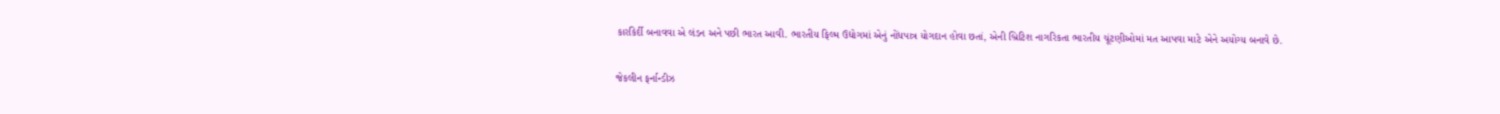કારકિર્દી બનાવવા એ લંડન અને પછી ભારત આવી. ભારતીય ફિલ્મ ઉદ્યોગમાં એનું નોંધપાત્ર યોગદાન હોવા છતાં, એની બ્રિટિશ નાગરિકતા ભારતીય ચૂંટણીઓમાં મત આપવા માટે એને અયોગ્ય બનાવે છે.

જેકલીન ફર્નાન્ડીઝ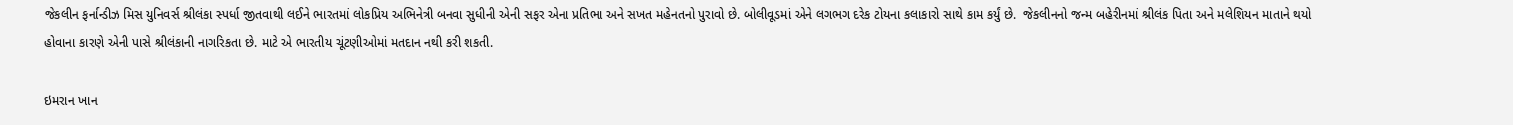જેકલીન ફર્નાન્ડીઝ મિસ યુનિવર્સ શ્રીલંકા સ્પર્ધા જીતવાથી લઈને ભારતમાં લોકપ્રિય અભિનેત્રી બનવા સુધીની એની સફર એના પ્રતિભા અને સખત મહેનતનો પુરાવો છે. બોલીવૂડમાં એને લગભગ દરેક ટોયના કલાકારો સાથે કામ કર્યું છે.  જેકલીનનો જન્મ બહેરીનમાં શ્રીલંક પિતા અને મલેશિયન માતાને થયો હોવાના કારણે એની પાસે શ્રીલંકાની નાગરિકતા છે. માટે એ ભારતીય ચૂંટણીઓમાં મતદાન નથી કરી શકતી.

ઇમરાન ખાન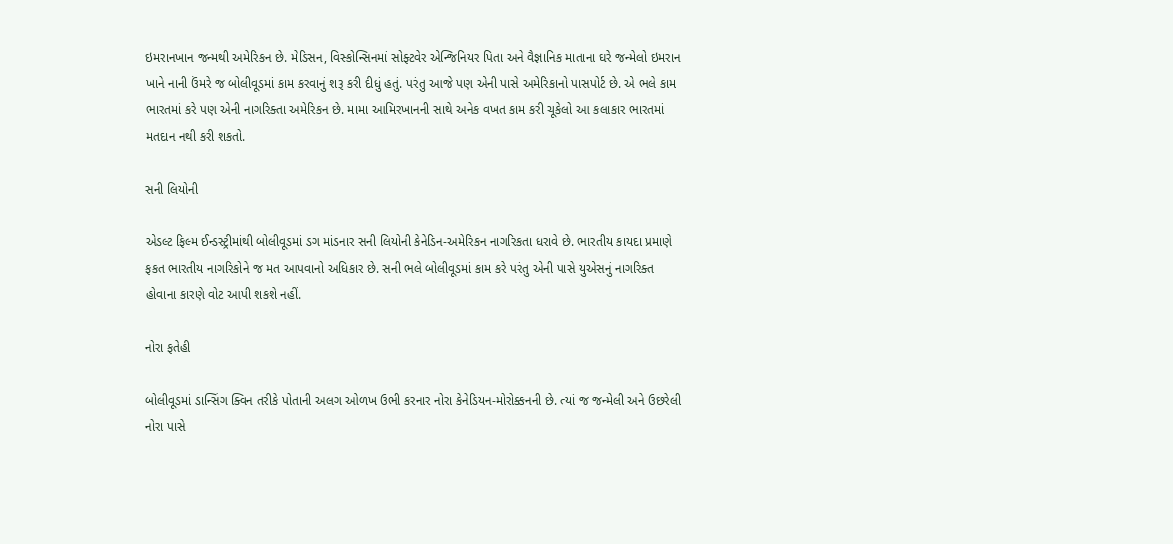ઇમરાનખાન જન્મથી અમેરિકન છે. મેડિસન, વિસ્કોન્સિનમાં સોફ્ટવેર એન્જિનિયર પિતા અને વૈજ્ઞાનિક માતાના ઘરે જન્મેલો ઇમરાન ખાને નાની ઉંમરે જ બોલીવૂડમાં કામ કરવાનું શરૂ કરી દીધું હતું. પરંતુ આજે પણ એની પાસે અમેરિકાનો પાસપોર્ટ છે. એ ભલે કામ ભારતમાં કરે પણ એની નાગરિક્તા અમેરિકન છે. મામા આમિરખાનની સાથે અનેક વખત કામ કરી ચૂકેલો આ કલાકાર ભારતમાં મતદાન નથી કરી શકતો.

સની લિયોની

એડલ્ટ ફિલ્મ ઈન્ડસ્ટ્રીમાંથી બોલીવૂડમાં ડગ માંડનાર સની લિયોની કેનેડિન-અમેરિકન નાગરિકતા ધરાવે છે. ભારતીય કાયદા પ્રમાણે ફકત ભારતીય નાગરિકોને જ મત આપવાનો અધિકાર છે. સની ભલે બોલીવૂડમાં કામ કરે પરંતુ એની પાસે યુએસનું નાગરિક્ત હોવાના કારણે વોટ આપી શકશે નહીં.

નોરા ફતેહી

બોલીવૂડમાં ડાન્સિંગ ક્વિન તરીકે પોતાની અલગ ઓળખ ઉભી કરનાર નોરા કેનેડિયન-મોરોક્કનની છે. ત્યાં જ જન્મેલી અને ઉછરેલી નોરા પાસે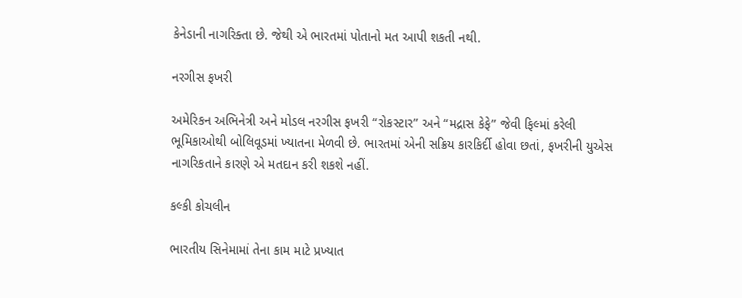કેનેડાની નાગરિક્તા છે. જેથી એ ભારતમાં પોતાનો મત આપી શકતી નથી.

નરગીસ ફખરી

અમેરિકન અભિનેત્રી અને મોડલ નરગીસ ફખરી “રોકસ્ટાર” અને “મદ્રાસ કેફે” જેવી ફિલ્માં કરેલી ભૂમિકાઓથી બોલિવૂડમાં ખ્યાતના મેળવી છે. ભારતમાં એની સક્રિય કારકિર્દી હોવા છતાં, ફખરીની યુએસ નાગરિકતાને કારણે એ મતદાન કરી શકશે નહીં.

કલ્કી કોચલીન

ભારતીય સિનેમામાં તેના કામ માટે પ્રખ્યાત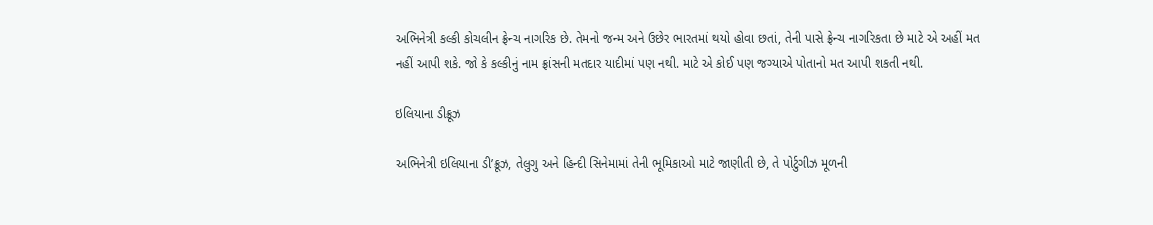અભિનેત્રી કલ્કી કોચલીન ફ્રેન્ચ નાગરિક છે. તેમનો જન્મ અને ઉછેર ભારતમાં થયો હોવા છતાં, તેની પાસે ફ્રેન્ચ નાગરિકતા છે માટે એ અહીં મત નહીં આપી શકે. જો કે કલ્કીનું નામ ફ્રાંસની મતદાર યાદીમાં પણ નથી. માટે એ કોઈ પણ જગ્યાએ પોતાનો મત આપી શકતી નથી.

ઇલિયાના ડીક્રૂઝ

અભિનેત્રી ઇલિયાના ડી’ક્રૂઝ, તેલુગુ અને હિન્દી સિનેમામાં તેની ભૂમિકાઓ માટે જાણીતી છે, તે પોર્ટુગીઝ મૂળની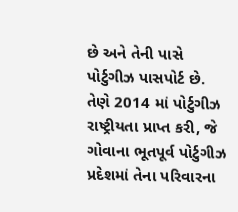છે અને તેની પાસે પોર્ટુગીઝ પાસપોર્ટ છે. તેણે 2014 માં પોર્ટુગીઝ રાષ્ટ્રીયતા પ્રાપ્ત કરી, જે ગોવાના ભૂતપૂર્વ પોર્ટુગીઝ પ્રદેશમાં તેના પરિવારના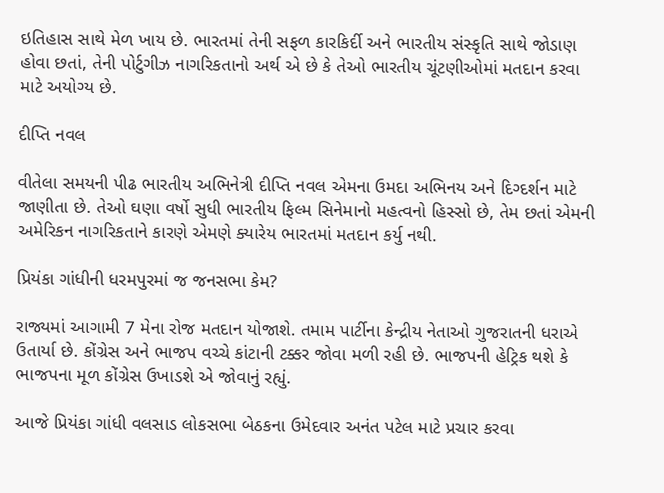ઇતિહાસ સાથે મેળ ખાય છે. ભારતમાં તેની સફળ કારકિર્દી અને ભારતીય સંસ્કૃતિ સાથે જોડાણ હોવા છતાં, તેની પોર્ટુગીઝ નાગરિકતાનો અર્થ એ છે કે તેઓ ભારતીય ચૂંટણીઓમાં મતદાન કરવા માટે અયોગ્ય છે.

દીપ્તિ નવલ

વીતેલા સમયની પીઢ ભારતીય અભિનેત્રી દીપ્તિ નવલ એમના ઉમદા અભિનય અને દિગ્દર્શન માટે જાણીતા છે. તેઓ ઘણા વર્ષો સુધી ભારતીય ફિલ્મ સિનેમાનો મહત્વનો હિસ્સો છે, તેમ છતાં એમની અમેરિકન નાગરિકતાને કારણે એમણે ક્યારેય ભારતમાં મતદાન કર્યુ નથી.

પ્રિયંકા ગાંધીની ધરમપુરમાં જ જનસભા કેમ?

રાજ્યમાં આગામી 7 મેના રોજ મતદાન યોજાશે. તમામ પાર્ટીના કેન્દ્રીય નેતાઓ ગુજરાતની ધરાએ ઉતાર્યા છે. કોંગ્રેસ અને ભાજપ વચ્ચે કાંટાની ટક્કર જોવા મળી રહી છે. ભાજપની હેટ્રિક થશે કે ભાજપના મૂળ કોંગ્રેસ ઉખાડશે એ જોવાનું રહ્યું.

આજે પ્રિયંકા ગાંધી વલસાડ લોકસભા બેઠકના ઉમેદવાર અનંત પટેલ માટે પ્રચાર કરવા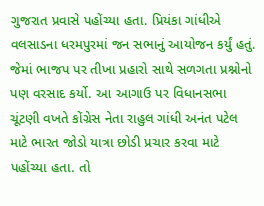ગુજરાત પ્રવાસે પહોંચ્યા હતા. પ્રિયંકા ગાંધીએ વલસાડના ધરમપુરમાં જન સભાનું આયોજન કર્યું હતું. જેમાં ભાજપ પર તીખા પ્રહારો સાથે સળગતા પ્રશ્નોનો પણ વરસાદ કર્યો. આ આગાઉ પર વિધાનસભા ચૂંટણી વખતે કોંગ્રેસ નેતા રાહુલ ગાંધી અનંત પટેલ માટે ભારત જોડો યાત્રા છોડી પ્રચાર કરવા માટે પહોંચ્યા હતા. તો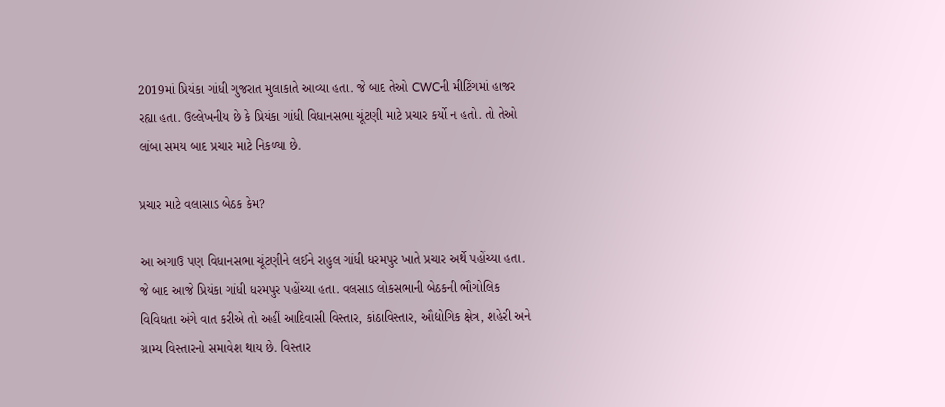2019માં પ્રિયંકા ગાંધી ગુજરાત મુલાકાતે આવ્યા હતા. જે બાદ તેઓ CWCની મીટિંગમાં હાજર રહ્યા હતા. ઉલ્લેખનીય છે કે પ્રિયંકા ગાંધી વિધાનસભા ચૂંટણી માટે પ્રચાર કર્યો ન હતો. તો તેઓ લાંબા સમય બાદ પ્રચાર માટે નિકળ્યા છે.

પ્રચાર માટે વલાસાડ બેઠક કેમ?

આ અગાઉ પણ વિધાનસભા ચૂંટણીને લઈને રાહુલ ગાંધી ધરમપુર ખાતે પ્રચાર અર્થે પહોંચ્યા હતા. જે બાદ આજે પ્રિયંકા ગાંધી ધરમપુર પહોંચ્યા હતા. વલસાડ લોકસભાની બેઠકની ભૌગોલિક વિવિધતા અંગે વાત કરીએ તો અહીં આદિવાસી વિસ્તાર, કાંઠાવિસ્તાર, ઔદ્યોગિક ક્ષેત્ર, શહેરી અને ગ્રામ્ય વિસ્તારનો સમાવેશ થાય છે. વિસ્તાર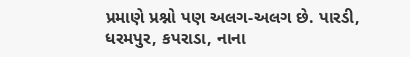પ્રમાણે પ્રશ્નો પણ અલગ-અલગ છે. પારડી, ધરમપુર, કપરાડા, નાના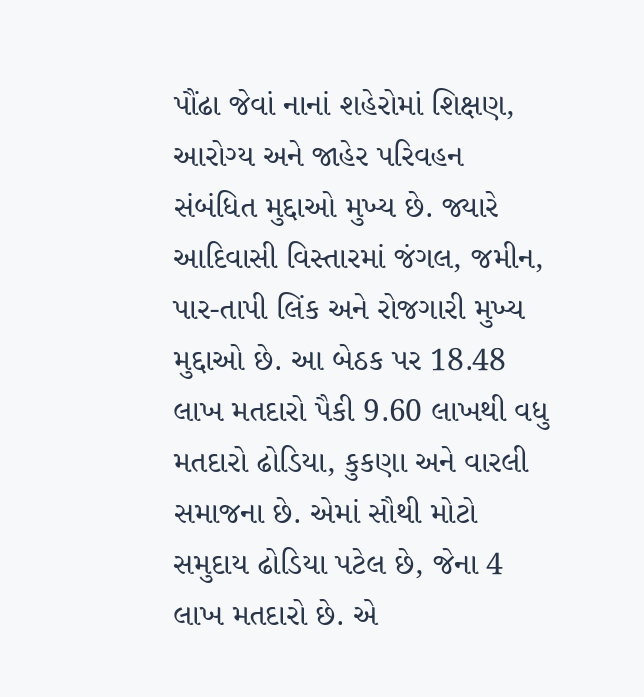પૌંઢા જેવાં નાનાં શહેરોમાં શિક્ષણ, આરોગ્ય અને જાહેર પરિવહન સંબંધિત મુદ્દાઓ મુખ્ય છે. જ્યારે આદિવાસી વિસ્તારમાં જંગલ, જમીન, પાર-તાપી લિંક અને રોજગારી મુખ્ય મુદ્દાઓ છે. આ બેઠક પર 18.48 લાખ મતદારો પૈકી 9.60 લાખથી વધુ મતદારો ઢોડિયા, કુકણા અને વારલી સમાજના છે. એમાં સૌથી મોટો સમુદાય ઢોડિયા પટેલ છે, જેના 4 લાખ મતદારો છે. એ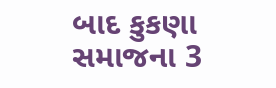બાદ કુકણા સમાજના 3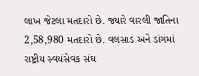લાખ જેટલા મતદારો છે. જ્યારે વારલી જાતિના 2,58,980 મતદારો છે. વલસાડ અને ડાંગમાં રાષ્ટ્રીય સ્વયંસેવક સંઘ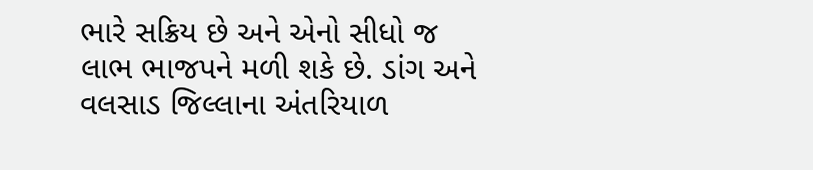ભારે સક્રિય છે અને એનો સીધો જ લાભ ભાજપને મળી શકે છે. ડાંગ અને વલસાડ જિલ્લાના અંતરિયાળ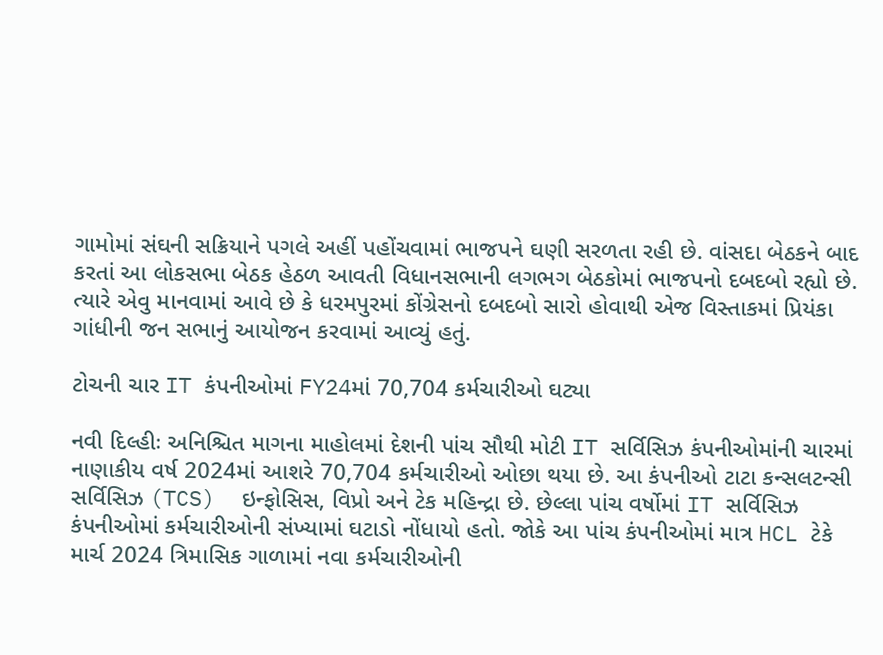ગામોમાં સંઘની સક્રિયાને પગલે અહીં પહોંચવામાં ભાજપને ઘણી સરળતા રહી છે. વાંસદા બેઠકને બાદ કરતાં આ લોકસભા બેઠક હેઠળ આવતી વિધાનસભાની લગભગ બેઠકોમાં ભાજપનો દબદબો રહ્યો છે. ત્યારે એવુ માનવામાં આવે છે કે ધરમપુરમાં કોંગ્રેસનો દબદબો સારો હોવાથી એજ વિસ્તાકમાં પ્રિયંકા ગાંધીની જન સભાનું આયોજન કરવામાં આવ્યું હતું.

ટોચની ચાર IT કંપનીઓમાં FY24માં 70,704 કર્મચારીઓ ઘટ્યા

નવી દિલ્હીઃ અનિશ્ચિત માગના માહોલમાં દેશની પાંચ સૌથી મોટી IT સર્વિસિઝ કંપનીઓમાંની ચારમાં નાણાકીય વર્ષ 2024માં આશરે 70,704 કર્મચારીઓ ઓછા થયા છે. આ કંપનીઓ ટાટા કન્સલટન્સી સર્વિસિઝ (TCS)  ઇન્ફોસિસ, વિપ્રો અને ટેક મહિન્દ્રા છે. છેલ્લા પાંચ વર્ષોમાં IT સર્વિસિઝ કંપનીઓમાં કર્મચારીઓની સંખ્યામાં ઘટાડો નોંધાયો હતો. જોકે આ પાંચ કંપનીઓમાં માત્ર HCL ટેકે માર્ચ 2024 ત્રિમાસિક ગાળામાં નવા કર્મચારીઓની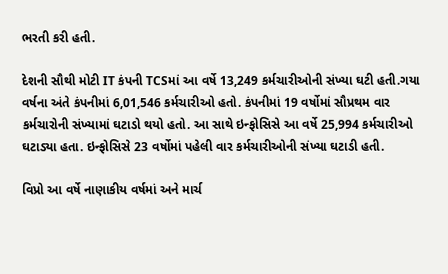ભરતી કરી હતી.

દેશની સૌથી મોટી IT કંપની TCSમાં આ વર્ષે 13,249 કર્મચારીઓની સંખ્યા ઘટી હતી.ગયા વર્ષના અંતે કંપનીમાં 6,01,546 કર્મચારીઓ હતો. કંપનીમાં 19 વર્ષોમાં સૌપ્રથમ વાર કર્મચારોની સંખ્યામાં ઘટાડો થયો હતો. આ સાથે ઇન્ફોસિસે આ વર્ષે 25,994 કર્મચારીઓ ઘટાડ્યા હતા. ઇન્ફોસિસે 23 વર્ષોમાં પહેલી વાર કર્મચારીઓની સંખ્યા ઘટાડી હતી.

વિપ્રો આ વર્ષે નાણાકીય વર્ષમાં અને માર્ચ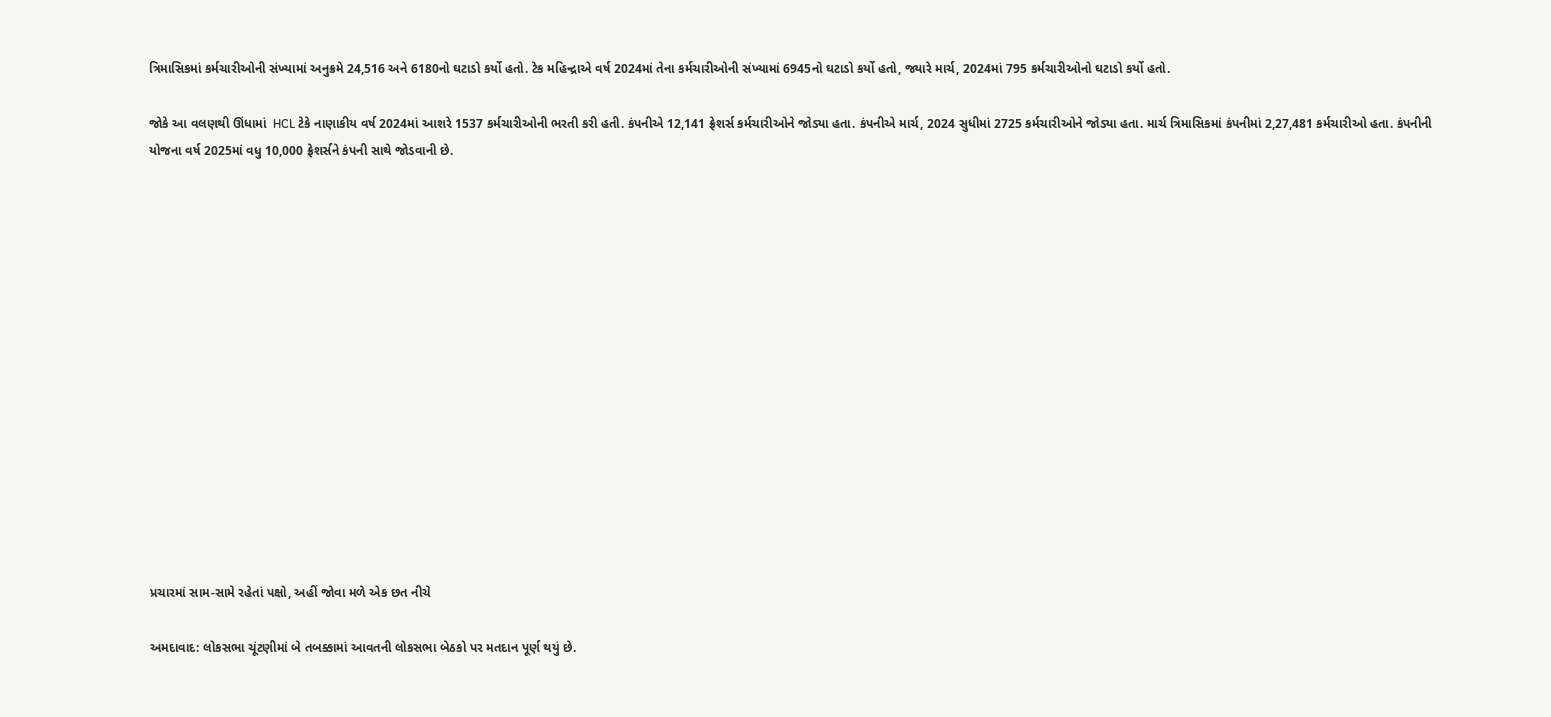ત્રિમાસિકમાં કર્મચારીઓની સંખ્યામાં અનુક્રમે 24,516 અને 6180નો ઘટાડો કર્યો હતો. ટેક મહિન્દ્રાએ વર્ષ 2024માં તેના કર્મચારીઓની સંખ્યામાં 6945નો ઘટાડો કર્યો હતો, જ્યારે માર્ચ, 2024માં 795 કર્મચારીઓનો ઘટાડો કર્યો હતો.

જોકે આ વલણથી ઊંધામાં  HCL ટેકે નાણાકીય વર્ષ 2024માં આશરે 1537 કર્મચારીઓની ભરતી કરી હતી. કંપનીએ 12,141 ફ્રેશર્સ કર્મચારીઓને જોડ્યા હતા. કંપનીએ માર્ચ, 2024 સુધીમાં 2725 કર્મચારીઓને જોડ્યા હતા. માર્ચ ત્રિમાસિકમાં કંપનીમાં 2,27,481 કર્મચારીઓ હતા. કંપનીની યોજના વર્ષ 2025માં વધુ 10,000 ફ્રેશર્સને કંપની સાથે જોડવાની છે.















પ્રચારમાં સામ-સામે રહેતાં પક્ષો, અહીં જોવા મળે એક છત નીચે

અમદાવાદ: લોકસભા ચૂંટણીમાં બે તબક્કામાં આવતની લોકસભા બેઠકો પર મતદાન પૂર્ણ થયું છે.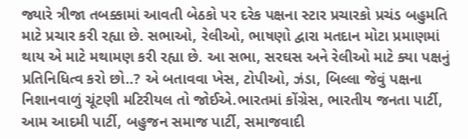જ્યારે ત્રીજા તબક્કામાં આવતી બેઠકો પર દરેક પક્ષના સ્ટાર પ્રચારકો પ્રચંડ બહુમતિ માટે પ્રચાર કરી રહ્યા છે. સભાઓ, રેલીઓ, ભાષણો દ્વારા મતદાન મોટા પ્રમાણમાં થાય એ માટે મથામણ કરી રહ્યા છે. આ સભા, સરઘસ અને રેલીઓ માટે ક્યા પક્ષનું પ્રતિનિધિત્વ કરો છો..? એ બતાવવા ખેસ, ટોપીઓ, ઝંડા, બિલ્લા જેવું પક્ષના નિશાનવાળું ચૂંટણી મટિરીયલ તો જોઈએ.ભારતમાં કોંગ્રેસ, ભારતીય જનતા પાર્ટી, આમ આદમી પાર્ટી, બહુજન સમાજ પાર્ટી, સમાજવાદી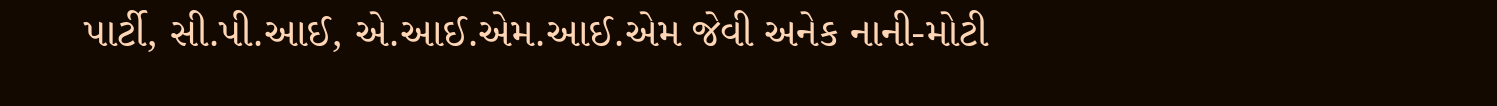પાર્ટી, સી.પી.આઈ, એ.આઈ.એમ.આઈ.એમ જેવી અનેક નાની-મોટી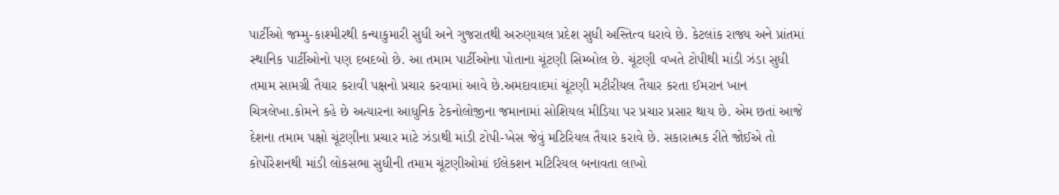પાર્ટીઓ જમ્મુ-કાશ્મીરથી કન્યાકુમારી સુધી અને ગુજરાતથી અરુણાચલ પ્રદેશ સુધી અસ્તિત્વ ધરાવે છે. કેટલાંક રાજ્ય અને પ્રાંતમાં સ્થાનિક પાર્ટીઓનો પણ દબદબો છે. આ તમામ પાર્ટીઓના પોતાના ચૂંટણી સિમ્બોલ છે. ચૂંટણી વખતે ટોપીથી માંડી ઝંડા સુધી તમામ સામગ્રી તૈયાર કરાવી પક્ષનો પ્રચાર કરવામાં આવે છે.અમદાવાદમાં ચૂંટણી મટીરીયલ તૈયાર કરતા ઈમરાન ખાન ચિત્રલેખા.કોમને કહે છે અત્યારના આધુનિક ટેકનોલોજીના જમાનામાં સોશિયલ મીડિયા પર પ્રચાર પ્રસાર થાય છે. એમ છતાં આજે દેશના તમામ પક્ષો ચૂંટણીના પ્રચાર માટે ઝંડાથી માંડી ટોપી-ખેસ જેવું મટિરિયલ તૈયાર કરાવે છે. સકારાત્મક રીતે જોઈએ તો કોર્પોરેશનથી માંડી લોકસભા સુધીની તમામ ચૂંટણીઓમાં ઈલેકશન મટિરિયલ બનાવતા લાખો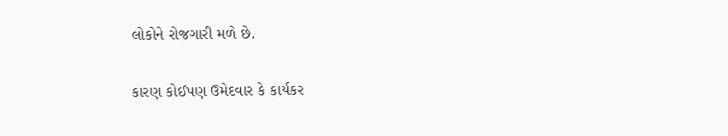લોકોને રોજગારી મળે છે.

કારણ કોઈપણ ઉમેદવાર કે કાર્યકર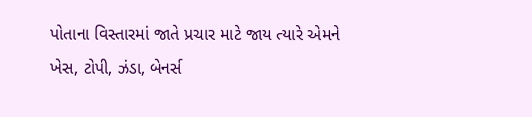પોતાના વિસ્તારમાં જાતે પ્રચાર માટે જાય ત્યારે એમને ખેસ, ટોપી, ઝંડા, બેનર્સ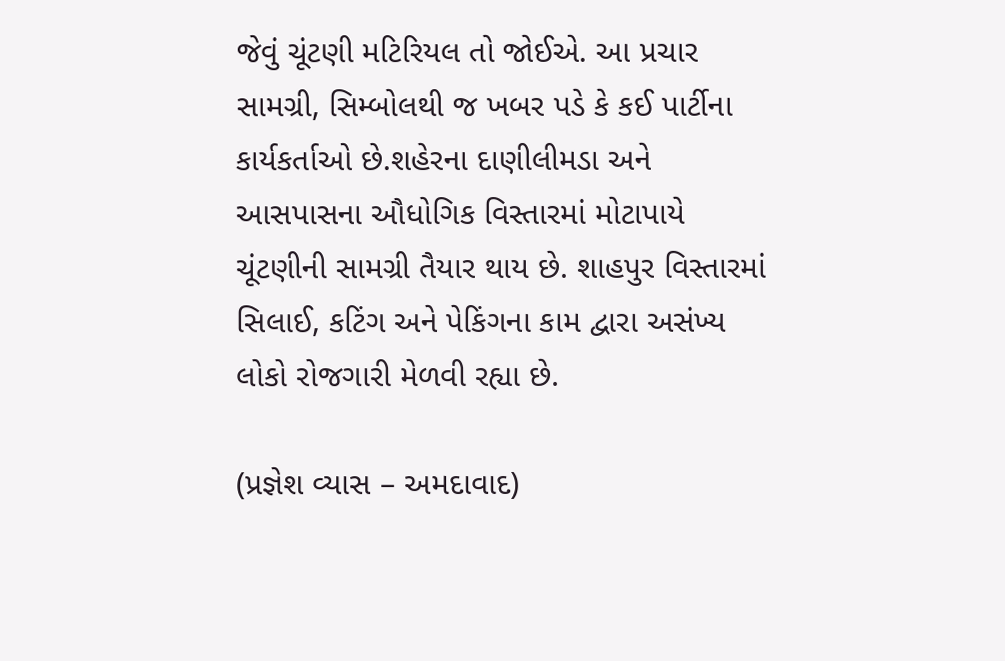જેવું ચૂંટણી મટિરિયલ તો જોઈએ. આ પ્રચાર સામગ્રી, સિમ્બોલથી જ ખબર પડે કે કઈ પાર્ટીના કાર્યકર્તાઓ છે.શહેરના દાણીલીમડા અને આસપાસના ઔધોગિક વિસ્તારમાં મોટાપાયે ચૂંટણીની સામગ્રી તૈયાર થાય છે. શાહપુર વિસ્તારમાં સિલાઈ, કટિંગ અને પેકિંગના કામ દ્વારા અસંખ્ય લોકો રોજગારી મેળવી રહ્યા છે.

(પ્રજ્ઞેશ વ્યાસ – અમદાવાદ)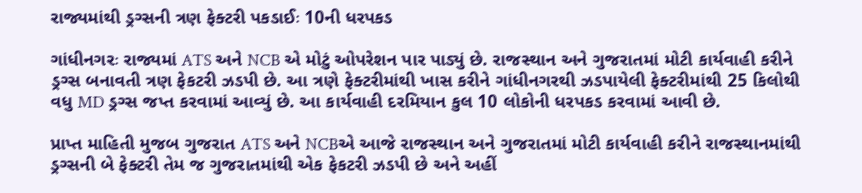રાજ્યમાંથી ડ્રગ્સની ત્રણ ફેક્ટરી પકડાઈઃ 10ની ધરપકડ

ગાંધીનગરઃ રાજ્યમાં ATS અને NCB એ મોટું ઓપરેશન પાર પાડ્યું છે. રાજસ્થાન અને ગુજરાતમાં મોટી કાર્યવાહી કરીને ડ્રગ્સ બનાવતી ત્રણ ફેકટરી ઝડપી છે. આ ત્રણે ફેક્ટરીમાંથી ખાસ કરીને ગાંધીનગરથી ઝડપાયેલી ફેક્ટરીમાંથી 25 કિલોથી વધુ MD ડ્રગ્સ જપ્ત કરવામાં આવ્યું છે. આ કાર્યવાહી દરમિયાન કુલ 10 લોકોની ધરપકડ કરવામાં આવી છે.

પ્રાપ્ત માહિતી મુજબ ગુજરાત ATS અને NCBએ આજે રાજસ્થાન અને ગુજરાતમાં મોટી કાર્યવાહી કરીને રાજસ્થાનમાંથી ડ્રગ્સની બે ફેક્ટરી તેમ જ ગુજરાતમાંથી એક ફેકટરી ઝડપી છે અને અહીં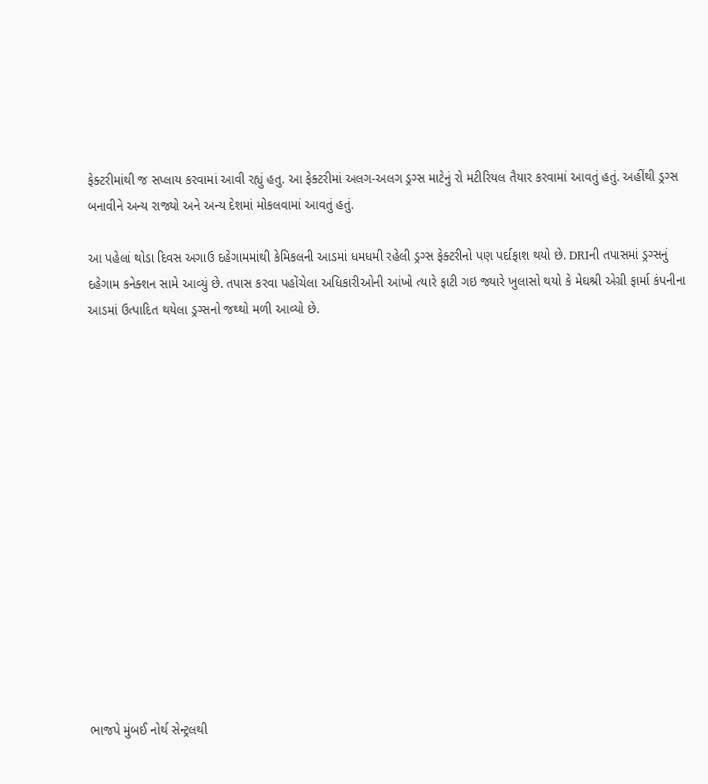ફેક્ટરીમાંથી જ સપ્લાય કરવામાં આવી રહ્યું હતુ. આ ફેક્ટરીમાં અલગ-અલગ ડ્રગ્સ માટેનું રો મટીરિયલ તૈયાર કરવામાં આવતું હતું. અહીંથી ડ્રગ્સ બનાવીને અન્ય રાજ્યો અને અન્ય દેશમાં મોકલવામાં આવતું હતું.

આ પહેલાં થોડા દિવસ અગાઉ દહેગામમાંથી કેમિકલની આડમાં ધમધમી રહેલી ડ્રગ્સ ફેક્ટરીનો પણ પર્દાફાશ થયો છે. DRIની તપાસમાં ડ્રગ્સનું દહેગામ કનેક્શન સામે આવ્યું છે. તપાસ કરવા પહોંચેલા અધિકારીઓની આંખો ત્યારે ફાટી ગઇ જ્યારે ખુલાસો થયો કે મેઘશ્રી એગ્રી ફાર્મા કંપનીના આડમાં ઉત્પાદિત થયેલા ડ્રગ્સનો જથ્થો મળી આવ્યો છે.















ભાજપે મુંબઈ નોર્થ સેન્ટ્રલથી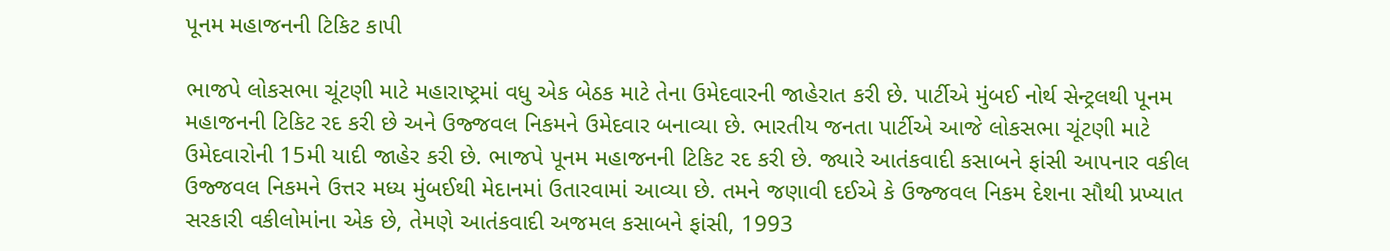પૂનમ મહાજનની ટિકિટ કાપી

ભાજપે લોકસભા ચૂંટણી માટે મહારાષ્ટ્રમાં વધુ એક બેઠક માટે તેના ઉમેદવારની જાહેરાત કરી છે. પાર્ટીએ મુંબઈ નોર્થ સેન્ટ્રલથી પૂનમ મહાજનની ટિકિટ રદ કરી છે અને ઉજ્જવલ નિકમને ઉમેદવાર બનાવ્યા છે. ભારતીય જનતા પાર્ટીએ આજે લોકસભા ચૂંટણી માટે ઉમેદવારોની 15મી યાદી જાહેર કરી છે. ભાજપે પૂનમ મહાજનની ટિકિટ રદ કરી છે. જ્યારે આતંકવાદી કસાબને ફાંસી આપનાર વકીલ ઉજ્જવલ નિકમને ઉત્તર મધ્ય મુંબઈથી મેદાનમાં ઉતારવામાં આવ્યા છે. તમને જણાવી દઈએ કે ઉજ્જવલ નિકમ દેશના સૌથી પ્રખ્યાત સરકારી વકીલોમાંના એક છે, તેમણે આતંકવાદી અજમલ કસાબને ફાંસી, 1993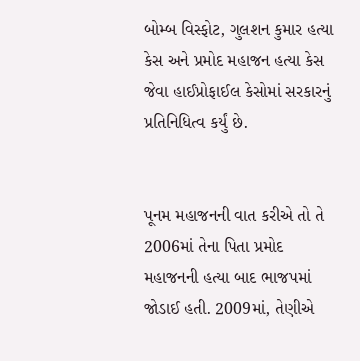બોમ્બ વિસ્ફોટ, ગુલશન કુમાર હત્યા કેસ અને પ્રમોદ મહાજન હત્યા કેસ જેવા હાઈપ્રોફાઈલ કેસોમાં સરકારનું પ્રતિનિધિત્વ કર્યું છે.


પૂનમ મહાજનની વાત કરીએ તો તે 2006માં તેના પિતા પ્રમોદ મહાજનની હત્યા બાદ ભાજપમાં જોડાઈ હતી. 2009માં, તેણીએ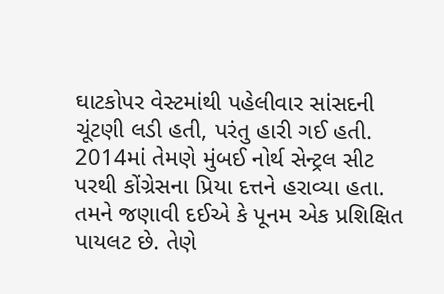ઘાટકોપર વેસ્ટમાંથી પહેલીવાર સાંસદની ચૂંટણી લડી હતી, પરંતુ હારી ગઈ હતી. 2014માં તેમણે મુંબઈ નોર્થ સેન્ટ્રલ સીટ પરથી કોંગ્રેસના પ્રિયા દત્તને હરાવ્યા હતા. તમને જણાવી દઈએ કે પૂનમ એક પ્રશિક્ષિત પાયલટ છે. તેણે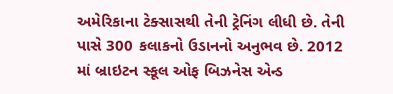અમેરિકાના ટેક્સાસથી તેની ટ્રેનિંગ લીધી છે. તેની પાસે 300 કલાકનો ઉડાનનો અનુભવ છે. 2012 માં બ્રાઇટન સ્કૂલ ઓફ બિઝનેસ એન્ડ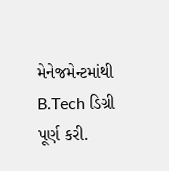મેનેજમેન્ટમાંથી B.Tech ડિગ્રી પૂર્ણ કરી.